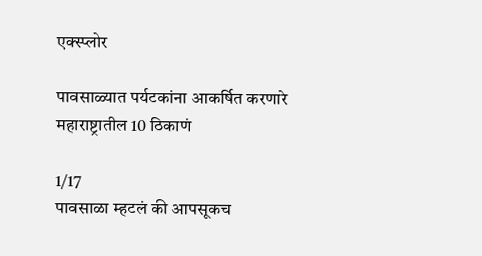एक्स्प्लोर

पावसाळ्यात पर्यटकांना आकर्षित करणारे महाराष्ट्रातील 10 ठिकाणं

1/17
पावसाळा म्हटलं की आपसूकच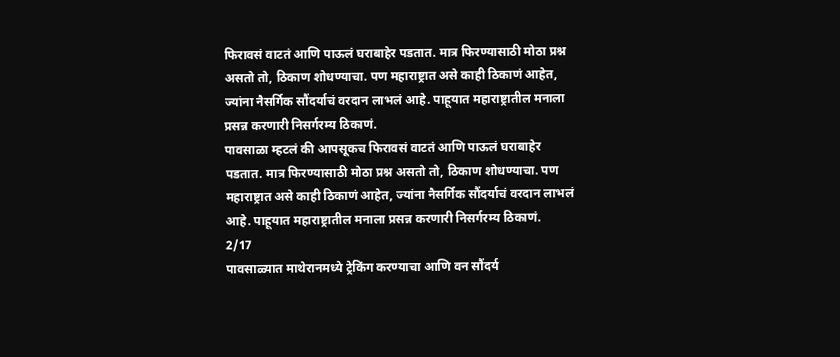फिरावसं वाटतं आणि पाऊलं घराबाहेर पडतात. मात्र फिरण्यासाठी मोठा प्रश्न असतो तो, ठिकाण शोधण्याचा. पण महाराष्ट्रात असे काही ठिकाणं आहेत, ज्यांना नैसर्गिक सौंदर्याचं वरदान लाभलं आहे. पाहूयात महाराष्ट्रातील मनाला प्रसन्न करणारी निसर्गरम्य ठिकाणं.
पावसाळा म्हटलं की आपसूकच फिरावसं वाटतं आणि पाऊलं घराबाहेर पडतात. मात्र फिरण्यासाठी मोठा प्रश्न असतो तो, ठिकाण शोधण्याचा. पण महाराष्ट्रात असे काही ठिकाणं आहेत, ज्यांना नैसर्गिक सौंदर्याचं वरदान लाभलं आहे. पाहूयात महाराष्ट्रातील मनाला प्रसन्न करणारी निसर्गरम्य ठिकाणं.
2/17
पावसाळ्यात माथेरानमध्ये ट्रेकिंग करण्याचा आणि वन सौंदर्य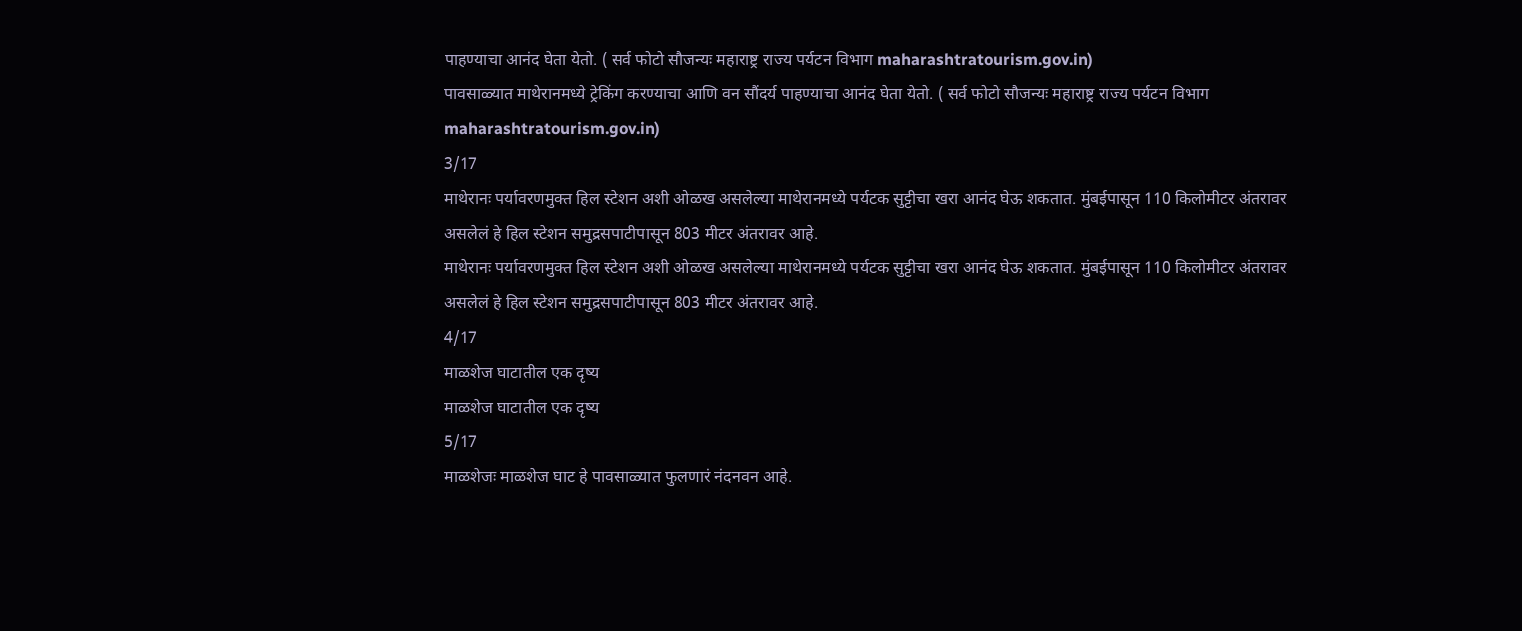पाहण्याचा आनंद घेता येतो. ( सर्व फोटो सौजन्यः महाराष्ट्र राज्य पर्यटन विभाग maharashtratourism.gov.in)
पावसाळ्यात माथेरानमध्ये ट्रेकिंग करण्याचा आणि वन सौंदर्य पाहण्याचा आनंद घेता येतो. ( सर्व फोटो सौजन्यः महाराष्ट्र राज्य पर्यटन विभाग maharashtratourism.gov.in)
3/17
माथेरानः पर्यावरणमुक्त हिल स्टेशन अशी ओळख असलेल्या माथेरानमध्ये पर्यटक सुट्टीचा खरा आनंद घेऊ शकतात. मुंबईपासून 110 किलोमीटर अंतरावर असलेलं हे हिल स्टेशन समुद्रसपाटीपासून 803 मीटर अंतरावर आहे.
माथेरानः पर्यावरणमुक्त हिल स्टेशन अशी ओळख असलेल्या माथेरानमध्ये पर्यटक सुट्टीचा खरा आनंद घेऊ शकतात. मुंबईपासून 110 किलोमीटर अंतरावर असलेलं हे हिल स्टेशन समुद्रसपाटीपासून 803 मीटर अंतरावर आहे.
4/17
माळशेज घाटातील एक दृष्य
माळशेज घाटातील एक दृष्य
5/17
माळशेजः माळशेज घाट हे पावसाळ्यात फुलणारं नंदनवन आहे.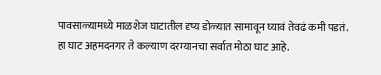पावसाळ्यामध्ये माळशेज घाटातील दृष्य डोळ्यात सामावून घ्यावं तेवढं कमी पडतं. हा घाट अहमदनगर ते कल्याण दरम्यानचा सर्वात मोठा घाट आहे.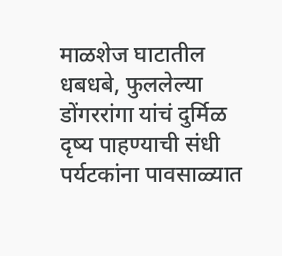माळशेज घाटातील धबधबे, फुललेल्या डोंगररांगा यांचं दुर्मिळ दृष्य पाहण्याची संधी पर्यटकांना पावसाळ्यात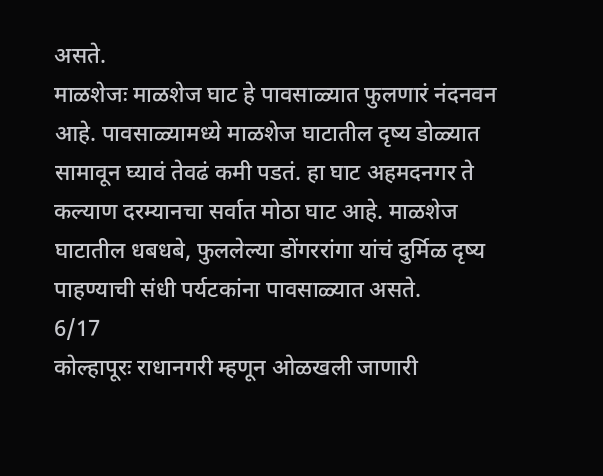असते.
माळशेजः माळशेज घाट हे पावसाळ्यात फुलणारं नंदनवन आहे. पावसाळ्यामध्ये माळशेज घाटातील दृष्य डोळ्यात सामावून घ्यावं तेवढं कमी पडतं. हा घाट अहमदनगर ते कल्याण दरम्यानचा सर्वात मोठा घाट आहे. माळशेज घाटातील धबधबे, फुललेल्या डोंगररांगा यांचं दुर्मिळ दृष्य पाहण्याची संधी पर्यटकांना पावसाळ्यात असते.
6/17
कोल्हापूरः राधानगरी म्हणून ओळखली जाणारी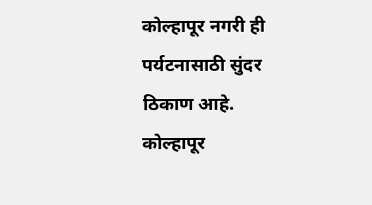कोल्हापूर नगरी ही पर्यटनासाठी सुंदर ठिकाण आहे. कोल्हापूर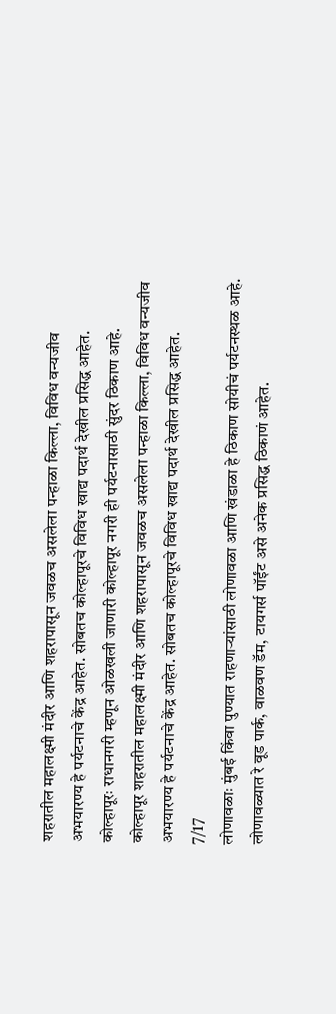शहरातील महालक्ष्मी मंदीर आणि शहरापासून जवळच असलेला पन्हाळा किल्ला, विविध वन्यजीव अभयारण्य हे पर्यटनाचे केंद्र आहेत. सोबतच कोल्हापूरचे विविध खाद्य पदार्थ देखील प्रसिद्ध आहेत.
कोल्हापूरः राधानगरी म्हणून ओळखली जाणारी कोल्हापूर नगरी ही पर्यटनासाठी सुंदर ठिकाण आहे. कोल्हापूर शहरातील महालक्ष्मी मंदीर आणि शहरापासून जवळच असलेला पन्हाळा किल्ला, विविध वन्यजीव अभयारण्य हे पर्यटनाचे केंद्र आहेत. सोबतच कोल्हापूरचे विविध खाद्य पदार्थ देखील प्रसिद्ध आहेत.
7/17
लोणावळाः मुंबई किंवा पुण्यात राहणाऱ्यांसाठी लोणावळा आणि खंडाळा हे ठिकाण सोयीचं पर्यटनस्थळ आहे. लोणावळ्यात रे वूड पार्क, वाळवण डॅम, टायगर्स पॉईंट असे अनेक प्रसिद्ध ठिकाणं आहेत.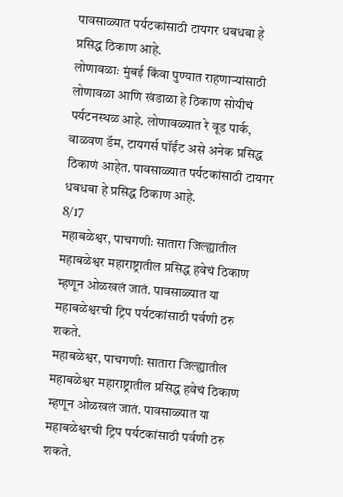पावसाळ्यात पर्यटकांसाठी टायगर धबधबा हे प्रसिद्ध ठिकाण आहे.
लोणावळाः मुंबई किंवा पुण्यात राहणाऱ्यांसाठी लोणावळा आणि खंडाळा हे ठिकाण सोयीचं पर्यटनस्थळ आहे. लोणावळ्यात रे वूड पार्क, वाळवण डॅम, टायगर्स पॉईंट असे अनेक प्रसिद्ध ठिकाणं आहेत. पावसाळ्यात पर्यटकांसाठी टायगर धबधबा हे प्रसिद्ध ठिकाण आहे.
8/17
महाबळेश्वर, पाचगणीः सातारा जिल्ह्यातील महाबळेश्वर महाराष्ट्रातील प्रसिद्ध हवेचं ठिकाण म्हणून ओळखलं जातं. पावसाळ्यात या महाबळेश्वरची ट्रिप पर्यटकांसाठी पर्वणी ठरु शकते.
महाबळेश्वर, पाचगणीः सातारा जिल्ह्यातील महाबळेश्वर महाराष्ट्रातील प्रसिद्ध हवेचं ठिकाण म्हणून ओळखलं जातं. पावसाळ्यात या महाबळेश्वरची ट्रिप पर्यटकांसाठी पर्वणी ठरु शकते.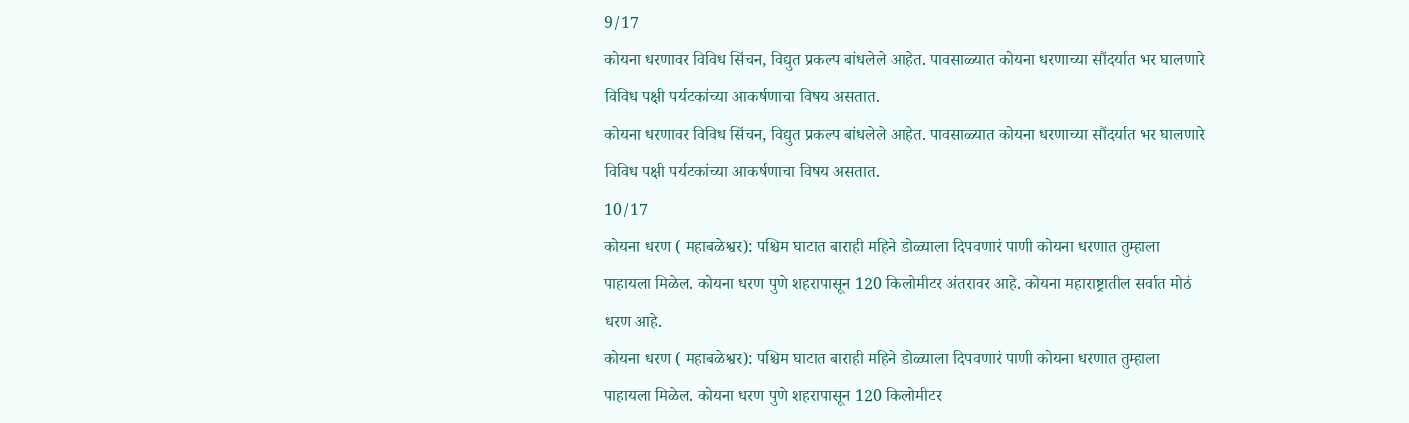9/17
कोयना धरणावर विविध सिंचन, विद्युत प्रकल्प बांधलेले आहेत. पावसाळ्यात कोयना धरणाच्या सौंदर्यात भर घालणारे विविध पक्षी पर्यटकांच्या आकर्षणाचा विषय असतात.
कोयना धरणावर विविध सिंचन, विद्युत प्रकल्प बांधलेले आहेत. पावसाळ्यात कोयना धरणाच्या सौंदर्यात भर घालणारे विविध पक्षी पर्यटकांच्या आकर्षणाचा विषय असतात.
10/17
कोयना धरण ( महाबळेश्वर): पश्चिम घाटात बाराही महिने डोळ्याला दिपवणारं पाणी कोयना धरणात तुम्हाला पाहायला मिळेल. कोयना धरण पुणे शहरापासून 120 किलोमीटर अंतरावर आहे. कोयना महाराष्ट्रातील सर्वात मोठं धरण आहे.
कोयना धरण ( महाबळेश्वर): पश्चिम घाटात बाराही महिने डोळ्याला दिपवणारं पाणी कोयना धरणात तुम्हाला पाहायला मिळेल. कोयना धरण पुणे शहरापासून 120 किलोमीटर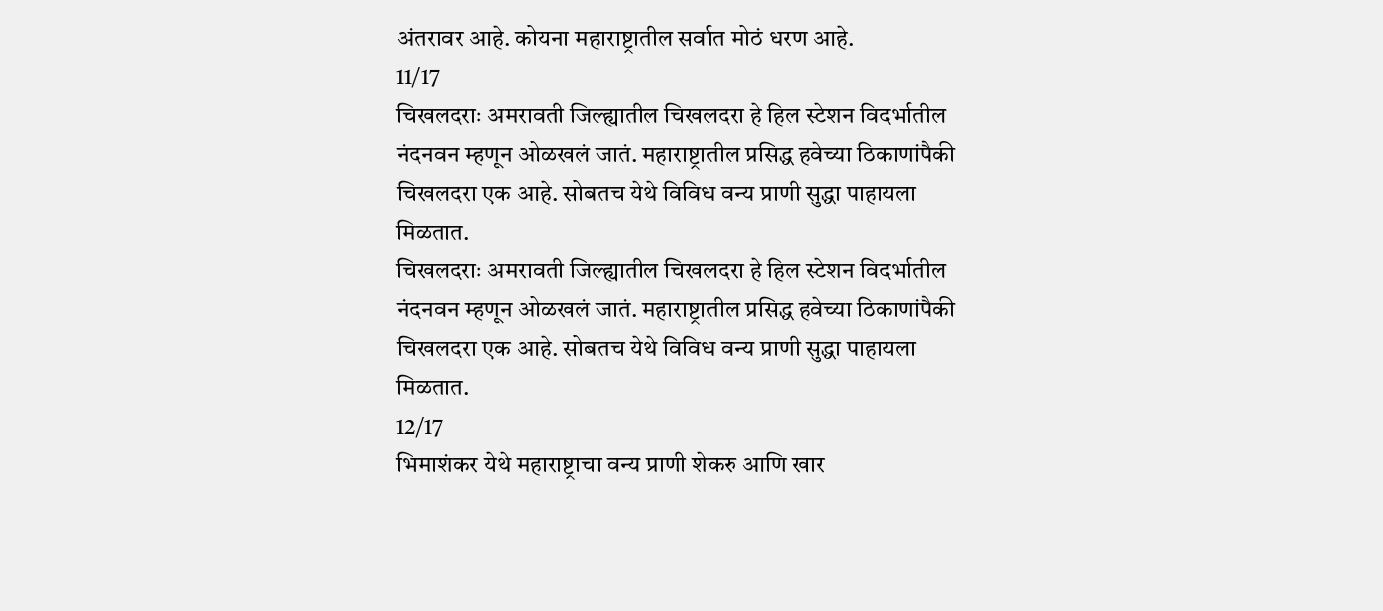अंतरावर आहे. कोयना महाराष्ट्रातील सर्वात मोठं धरण आहे.
11/17
चिखलदराः अमरावती जिल्ह्यातील चिखलदरा हे हिल स्टेशन विदर्भातील नंदनवन म्हणून ओळखलं जातं. महाराष्ट्रातील प्रसिद्ध हवेच्या ठिकाणांपैकी चिखलदरा एक आहे. सोबतच येथे विविध वन्य प्राणी सुद्धा पाहायला मिळतात.
चिखलदराः अमरावती जिल्ह्यातील चिखलदरा हे हिल स्टेशन विदर्भातील नंदनवन म्हणून ओळखलं जातं. महाराष्ट्रातील प्रसिद्ध हवेच्या ठिकाणांपैकी चिखलदरा एक आहे. सोबतच येथे विविध वन्य प्राणी सुद्धा पाहायला मिळतात.
12/17
भिमाशंकर येथे महाराष्ट्राचा वन्य प्राणी शेकरु आणि खार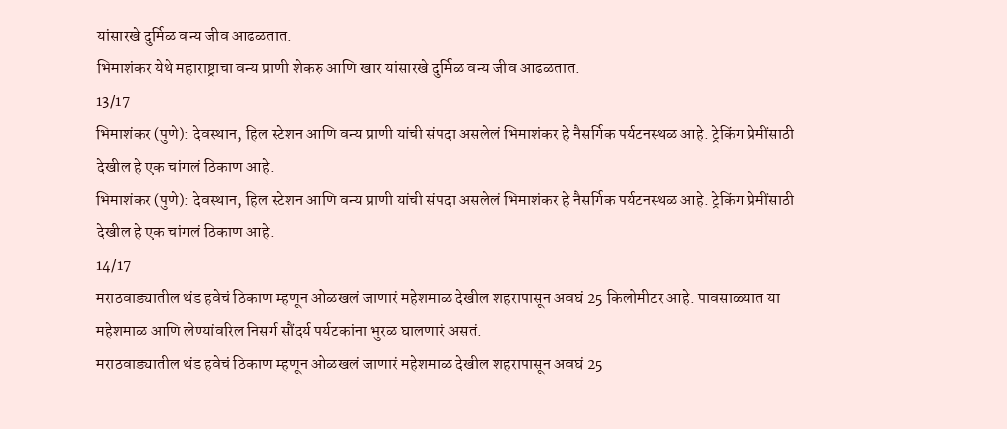यांसारखे दुर्मिळ वन्य जीव आढळतात.
भिमाशंकर येथे महाराष्ट्राचा वन्य प्राणी शेकरु आणि खार यांसारखे दुर्मिळ वन्य जीव आढळतात.
13/17
भिमाशंकर (पुणे): देवस्थान, हिल स्टेशन आणि वन्य प्राणी यांची संपदा असलेलं भिमाशंकर हे नैसर्गिक पर्यटनस्थळ आहे. ट्रेकिंग प्रेमींसाठी देखील हे एक चांगलं ठिकाण आहे.
भिमाशंकर (पुणे): देवस्थान, हिल स्टेशन आणि वन्य प्राणी यांची संपदा असलेलं भिमाशंकर हे नैसर्गिक पर्यटनस्थळ आहे. ट्रेकिंग प्रेमींसाठी देखील हे एक चांगलं ठिकाण आहे.
14/17
मराठवाड्यातील थंड हवेचं ठिकाण म्हणून ओळखलं जाणारं महेशमाळ देखील शहरापासून अवघं 25 किलोमीटर आहे. पावसाळ्यात या महेशमाळ आणि लेण्यांवरिल निसर्ग सौंदर्य पर्यटकांना भुरळ घालणारं असतं.
मराठवाड्यातील थंड हवेचं ठिकाण म्हणून ओळखलं जाणारं महेशमाळ देखील शहरापासून अवघं 25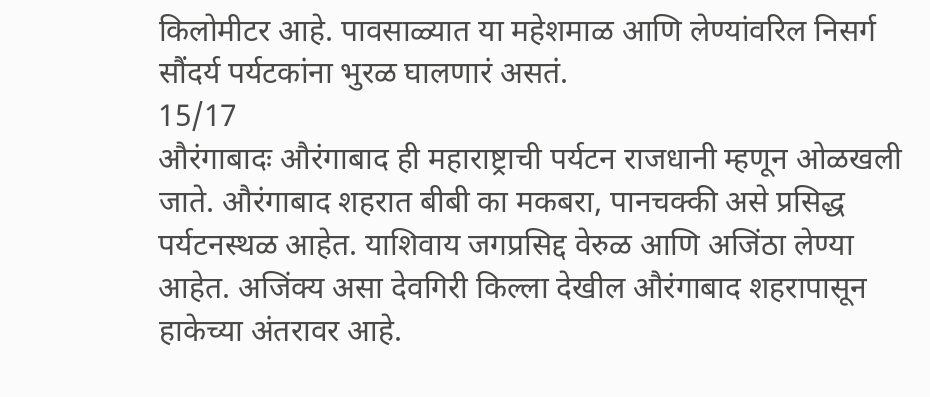किलोमीटर आहे. पावसाळ्यात या महेशमाळ आणि लेण्यांवरिल निसर्ग सौंदर्य पर्यटकांना भुरळ घालणारं असतं.
15/17
औरंगाबादः औरंगाबाद ही महाराष्ट्राची पर्यटन राजधानी म्हणून ओळखली जाते. औरंगाबाद शहरात बीबी का मकबरा, पानचक्की असे प्रसिद्ध पर्यटनस्थळ आहेत. याशिवाय जगप्रसिद्द वेरुळ आणि अजिंठा लेण्या आहेत. अजिंक्य असा देवगिरी किल्ला देखील औरंगाबाद शहरापासून हाकेच्या अंतरावर आहे.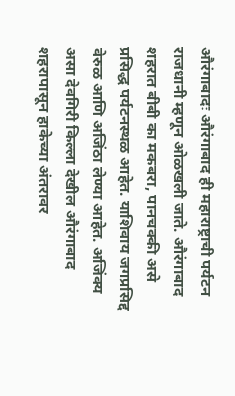औरंगाबादः औरंगाबाद ही महाराष्ट्राची पर्यटन राजधानी म्हणून ओळखली जाते. औरंगाबाद शहरात बीबी का मकबरा, पानचक्की असे प्रसिद्ध पर्यटनस्थळ आहेत. याशिवाय जगप्रसिद्द वेरुळ आणि अजिंठा लेण्या आहेत. अजिंक्य असा देवगिरी किल्ला देखील औरंगाबाद शहरापासून हाकेच्या अंतरावर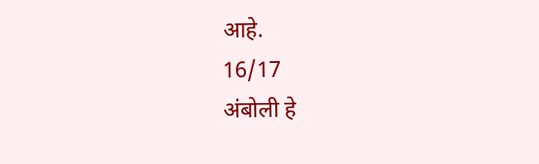आहे.
16/17
अंबोली हे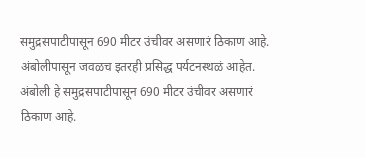समुद्रसपाटीपासून 690 मीटर उंचीवर असणारं ठिकाण आहे. अंबोलीपासून जवळच इतरही प्रसिद्ध पर्यटनस्थळं आहेत.
अंबोली हे समुद्रसपाटीपासून 690 मीटर उंचीवर असणारं ठिकाण आहे.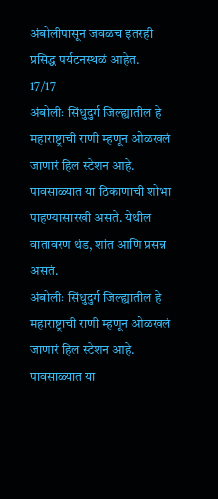अंबोलीपासून जवळच इतरही प्रसिद्ध पर्यटनस्थळं आहेत.
17/17
अंबोलीः सिंधुदुर्ग जिल्ह्यातील हे महाराष्ट्राची राणी म्हणून ओळखलं जाणारं हिल स्टेशन आहे. पावसाळ्यात या ठिकाणाची शोभा पाहण्यासारखी असते. येथील वातावरण थंड, शांत आणि प्रसन्न असतं.
अंबोलीः सिंधुदुर्ग जिल्ह्यातील हे महाराष्ट्राची राणी म्हणून ओळखलं जाणारं हिल स्टेशन आहे. पावसाळ्यात या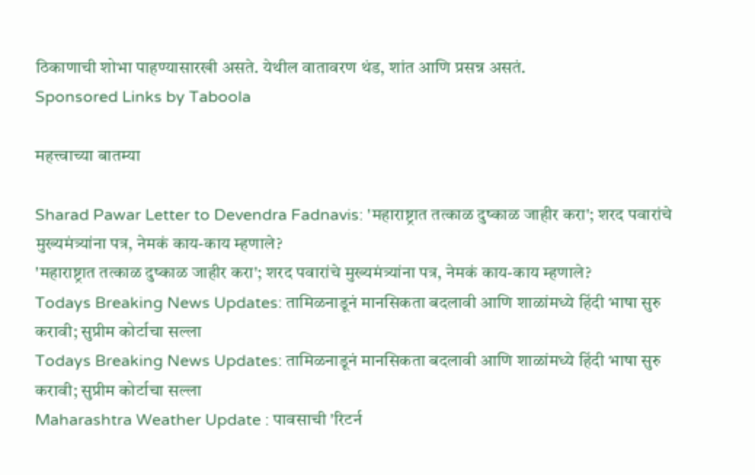ठिकाणाची शोभा पाहण्यासारखी असते. येथील वातावरण थंड, शांत आणि प्रसन्न असतं.
Sponsored Links by Taboola

महत्त्वाच्या बातम्या

Sharad Pawar Letter to Devendra Fadnavis: 'महाराष्ट्रात तत्काळ दुष्काळ जाहीर करा'; शरद पवारांचे मुख्यमंत्र्यांना पत्र, नेमकं काय-काय म्हणाले?
'महाराष्ट्रात तत्काळ दुष्काळ जाहीर करा'; शरद पवारांचे मुख्यमंत्र्यांना पत्र, नेमकं काय-काय म्हणाले?
Todays Breaking News Updates: तामिळनाडूनं मानसिकता बदलावी आणि शाळांमध्ये हिंदी भाषा सुरु करावी; सुप्रीम कोर्टाचा सल्ला
Todays Breaking News Updates: तामिळनाडूनं मानसिकता बदलावी आणि शाळांमध्ये हिंदी भाषा सुरु करावी; सुप्रीम कोर्टाचा सल्ला
Maharashtra Weather Update : पावसाची 'रिटर्न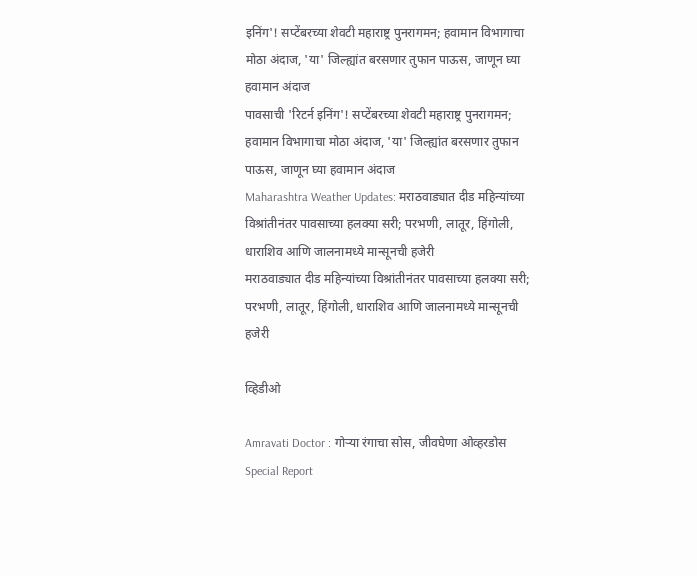इनिंग'! सप्टेंबरच्या शेवटी महाराष्ट्र पुनरागमन; हवामान विभागाचा मोठा अंदाज, 'या' जिल्ह्यांत बरसणार तुफान पाऊस, जाणून घ्या हवामान अंदाज
पावसाची 'रिटर्न इनिंग'! सप्टेंबरच्या शेवटी महाराष्ट्र पुनरागमन; हवामान विभागाचा मोठा अंदाज, 'या' जिल्ह्यांत बरसणार तुफान पाऊस, जाणून घ्या हवामान अंदाज
Maharashtra Weather Updates: मराठवाड्यात दीड महिन्यांच्या विश्रांतीनंतर पावसाच्या हलक्या सरी; परभणी, लातूर, हिंगोली, धाराशिव आणि जालनामध्ये मान्सूनची हजेरी
मराठवाड्यात दीड महिन्यांच्या विश्रांतीनंतर पावसाच्या हलक्या सरी; परभणी, लातूर, हिंगोली, धाराशिव आणि जालनामध्ये मान्सूनची हजेरी

व्हिडीओ

Amravati Doctor : गोऱ्या रंगाचा सोस, जीवघेणा ओव्हरडोस Special Report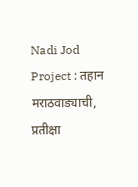Nadi Jod Project : तहान मराठवाड्याची, प्रतीक्षा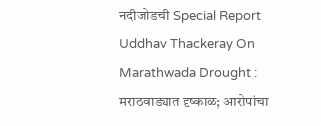नदीजोडची Special Report
Uddhav Thackeray On Marathwada Drought : मराठवाड्यात दृष्काळ; आरोपांचा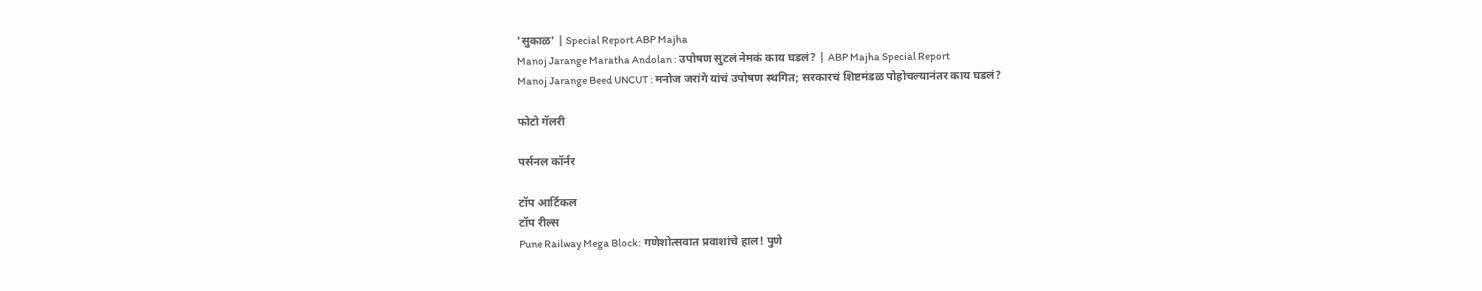'सुकाळ' | Special Report ABP Majha
Manoj Jarange Maratha Andolan : उपोषण सुटलं नेमकं काय घडलं? | ABP Majha Special Report
Manoj Jarange Beed UNCUT : मनोज जरांगे यांचं उपोषण स्थगित; सरकारचं शिष्टमंडळ पोहोचल्यानंतर काय घडलं?

फोटो गॅलरी

पर्सनल कॉर्नर

टॉप आर्टिकल
टॉप रील्स
Pune Railway Mega Block: गणेशोत्सवात प्रवाशांचे हाल! पुणे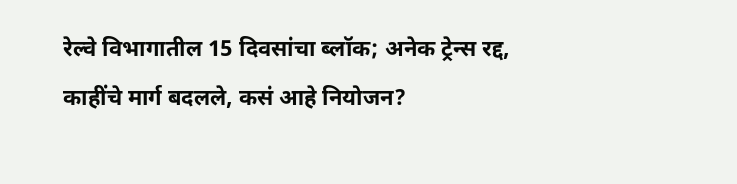रेल्वे विभागातील 15 दिवसांचा ब्लॉक; अनेक ट्रेन्स रद्द, काहींचे मार्ग बदलले, कसं आहे नियोजन?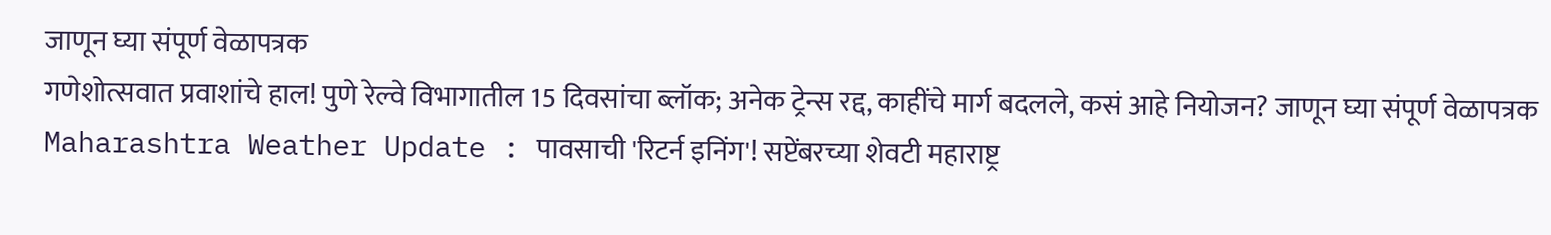जाणून घ्या संपूर्ण वेळापत्रक
गणेशोत्सवात प्रवाशांचे हाल! पुणे रेल्वे विभागातील 15 दिवसांचा ब्लॉक; अनेक ट्रेन्स रद्द, काहींचे मार्ग बदलले, कसं आहे नियोजन? जाणून घ्या संपूर्ण वेळापत्रक
Maharashtra Weather Update : पावसाची 'रिटर्न इनिंग'! सप्टेंबरच्या शेवटी महाराष्ट्र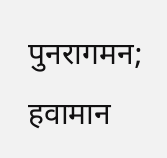पुनरागमन; हवामान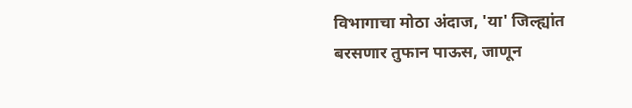विभागाचा मोठा अंदाज, 'या' जिल्ह्यांत बरसणार तुफान पाऊस, जाणून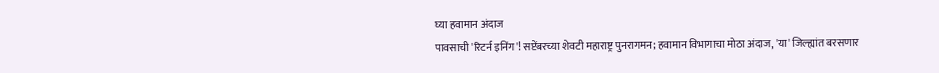घ्या हवामान अंदाज
पावसाची 'रिटर्न इनिंग'! सप्टेंबरच्या शेवटी महाराष्ट्र पुनरागमन; हवामान विभागाचा मोठा अंदाज, 'या' जिल्ह्यांत बरसणार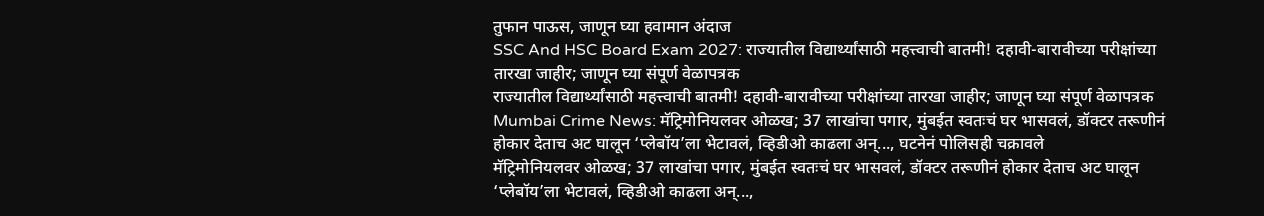तुफान पाऊस, जाणून घ्या हवामान अंदाज
SSC And HSC Board Exam 2027: राज्यातील विद्यार्थ्यांसाठी महत्त्वाची बातमी! दहावी-बारावीच्या परीक्षांच्या तारखा जाहीर; जाणून घ्या संपूर्ण वेळापत्रक
राज्यातील विद्यार्थ्यांसाठी महत्त्वाची बातमी! दहावी-बारावीच्या परीक्षांच्या तारखा जाहीर; जाणून घ्या संपूर्ण वेळापत्रक
Mumbai Crime News: मॅट्रिमोनियलवर ओळख; 37 लाखांचा पगार, मुंबईत स्वतःचं घर भासवलं, डॉक्टर तरूणीनं होकार देताच अट घालून ‘प्लेबॉय’ला भेटावलं, व्हिडीओ काढला अन्..., घटनेनं पोलिसही चक्रावले
मॅट्रिमोनियलवर ओळख; 37 लाखांचा पगार, मुंबईत स्वतःचं घर भासवलं, डॉक्टर तरूणीनं होकार देताच अट घालून ‘प्लेबॉय’ला भेटावलं, व्हिडीओ काढला अन्...,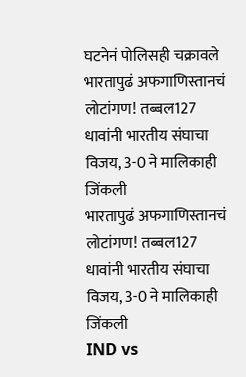घटनेनं पोलिसही चक्रावले
भारतापुढं अफगाणिस्तानचं लोटांगण! तब्बल127 धावांनी भारतीय संघाचा विजय, 3-0 ने मालिकाही जिंकली
भारतापुढं अफगाणिस्तानचं लोटांगण! तब्बल127 धावांनी भारतीय संघाचा विजय, 3-0 ने मालिकाही जिंकली
IND vs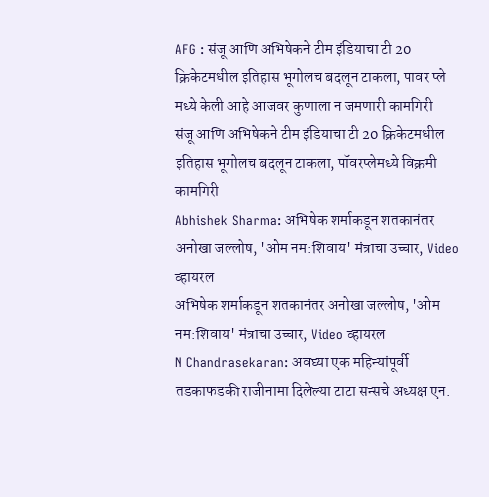AFG : संजू आणि अभिषेकने टीम इंडियाचा टी 20 क्रिकेटमधील इतिहास भूगोलच बदलून टाकला, पावर प्ले मध्ये केली आहे आजवर कुणाला न जमणारी कामगिरी
संजू आणि अभिषेकने टीम इंडियाचा टी 20 क्रिकेटमधील इतिहास भूगोलच बदलून टाकला, पॉवरप्लेमध्ये विक्रमी कामगिरी
Abhishek Sharma: अभिषेक शर्माकडून शतकानंतर अनोखा जल्लोष, 'ओम नम:शिवाय' मंत्राचा उच्चार, Video व्हायरल
अभिषेक शर्माकडून शतकानंतर अनोखा जल्लोष, 'ओम नम:शिवाय' मंत्राचा उच्चार, Video व्हायरल
N Chandrasekaran: अवघ्या एक महिन्यांपूर्वी तडकाफडकी राजीनामा दिलेल्या टाटा सन्सचे अध्यक्ष एन.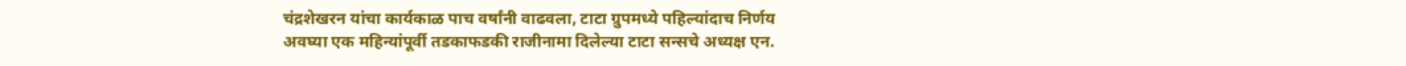चंद्रशेखरन यांचा कार्यकाळ पाच वर्षांनी वाढवला, टाटा ग्रुपमध्ये पहिल्यांदाच निर्णय
अवघ्या एक महिन्यांपूर्वी तडकाफडकी राजीनामा दिलेल्या टाटा सन्सचे अध्यक्ष एन.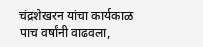चंद्रशेखरन यांचा कार्यकाळ पाच वर्षांनी वाढवला,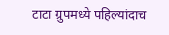टाटा ग्रुपमध्ये पहिल्यांदाच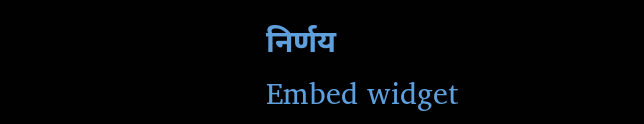निर्णय
Embed widget